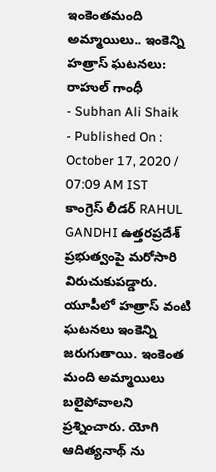ఇంకెంతమంది అమ్మాయిలు.. ఇంకెన్ని హత్రాస్ ఘటనలు: రాహుల్ గాంధీ
- Subhan Ali Shaik
- Published On : October 17, 2020 / 07:09 AM IST
కాంగ్రెస్ లీడర్ RAHUL GANDHI ఉత్తరప్రదేశ్ ప్రభుత్వంపై మరోసారి విరుచుకుపడ్డారు. యూపీలో హత్రాస్ వంటి ఘటనలు ఇంకెన్ని జరుగుతాయి. ఇంకెంత మంది అమ్మాయిలు బలైపోవాలని ప్రశ్నించారు. యోగి ఆదిత్యనాథ్ ను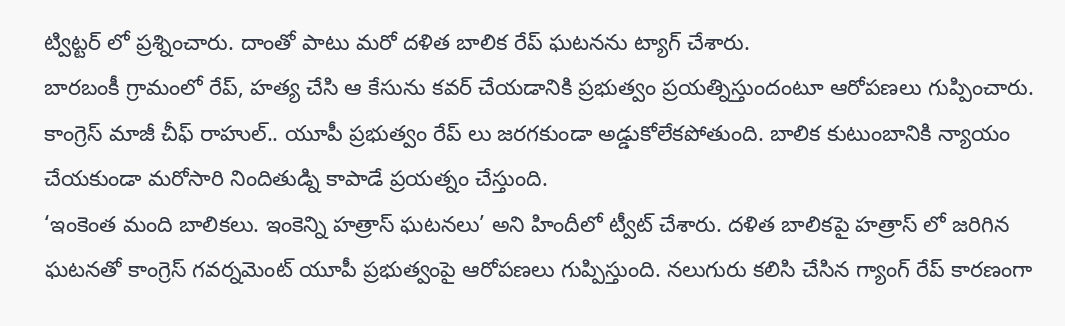ట్విట్టర్ లో ప్రశ్నించారు. దాంతో పాటు మరో దళిత బాలిక రేప్ ఘటనను ట్యాగ్ చేశారు.
బారబంకీ గ్రామంలో రేప్, హత్య చేసి ఆ కేసును కవర్ చేయడానికి ప్రభుత్వం ప్రయత్నిస్తుందంటూ ఆరోపణలు గుప్పించారు. కాంగ్రెస్ మాజీ చీఫ్ రాహుల్.. యూపీ ప్రభుత్వం రేప్ లు జరగకుండా అడ్డుకోలేకపోతుంది. బాలిక కుటుంబానికి న్యాయం చేయకుండా మరోసారి నిందితుడ్ని కాపాడే ప్రయత్నం చేస్తుంది.
‘ఇంకెంత మంది బాలికలు. ఇంకెన్ని హత్రాస్ ఘటనలు’ అని హిందీలో ట్వీట్ చేశారు. దళిత బాలికపై హత్రాస్ లో జరిగిన ఘటనతో కాంగ్రెస్ గవర్నమెంట్ యూపీ ప్రభుత్వంపై ఆరోపణలు గుప్పిస్తుంది. నలుగురు కలిసి చేసిన గ్యాంగ్ రేప్ కారణంగా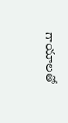గాయాలతో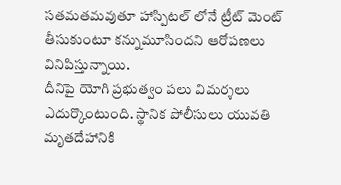సతమతమవుతూ హాస్పిటల్ లోనే ట్రీట్ మెంట్ తీసుకుంటూ కన్నుమూసిందని ఆరోపణలు వినిపిస్తున్నాయి.
దీనిపై యోగి ప్రభుత్వం పలు విమర్శలు ఎదుర్కొంటుంది. స్థానిక పోలీసులు యువతి మృతదేహానికి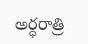అర్ధరాత్రి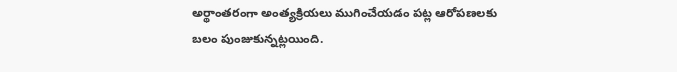అర్థాంతరంగా అంత్యక్రియలు ముగించేయడం పట్ల ఆరోపణలకు బలం పుంజుకున్నట్లయింది.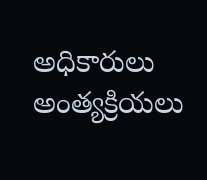అధికారులు అంత్యక్రియలు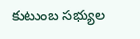కుటుంబ సభ్యుల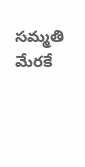సమ్మతి మేరకే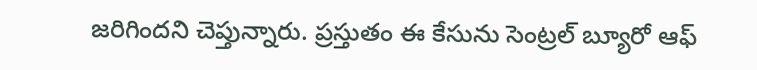జరిగిందని చెప్తున్నారు. ప్రస్తుతం ఈ కేసును సెంట్రల్ బ్యూరో ఆఫ్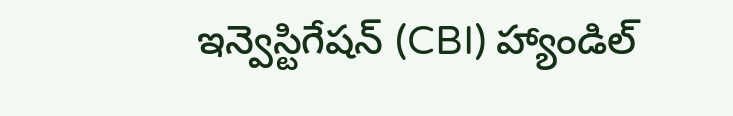ఇన్వెస్టిగేషన్ (CBI) హ్యాండిల్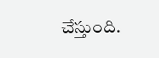చేస్తుంది.